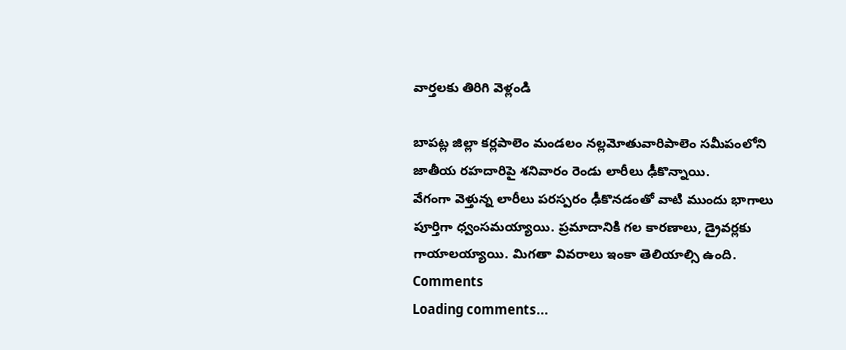వార్తలకు తిరిగి వెళ్లండి

బాపట్ల జిల్లా కర్లపాలెం మండలం నల్లమోతువారిపాలెం సమీపంలోని జాతీయ రహదారిపై శనివారం రెండు లారీలు ఢీకొన్నాయి.
వేగంగా వెళ్తున్న లారీలు పరస్పరం ఢీకొనడంతో వాటి ముందు భాగాలు పూర్తిగా ధ్వంసమయ్యాయి. ప్రమాదానికి గల కారణాలు, డ్రైవర్లకు గాయాలయ్యాయి. మిగతా వివరాలు ఇంకా తెలియాల్సి ఉంది.
Comments
Loading comments...